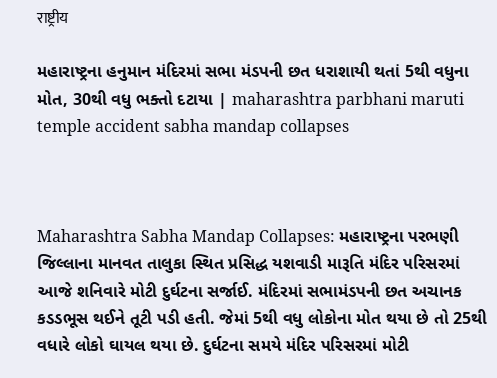राष्ट्रीय

મહારાષ્ટ્રના હનુમાન મંદિરમાં સભા મંડપની છત ધરાશાયી થતાં 5થી વધુના મોત, 30થી વધુ ભક્તો દટાયા | maharashtra parbhani maruti temple accident sabha mandap collapses



Maharashtra Sabha Mandap Collapses: મહારાષ્ટ્રના પરભણી જિલ્લાના માનવત તાલુકા સ્થિત પ્રસિદ્ધ યશવાડી મારૂતિ મંદિર પરિસરમાં આજે શનિવારે મોટી દુર્ઘટના સર્જાઈ. મંદિરમાં સભામંડપની છત અચાનક કડડભૂસ થઈને તૂટી પડી હતી. જેમાં 5થી વધુ લોકોના મોત થયા છે તો 25થી વધારે લોકો ઘાયલ થયા છે. દુર્ઘટના સમયે મંદિર પરિસરમાં મોટી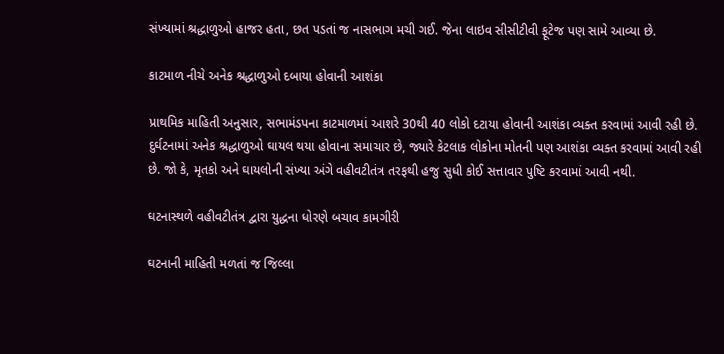સંખ્યામાં શ્રદ્ધાળુઓ હાજર હતા, છત પડતાં જ નાસભાગ મચી ગઈ. જેના લાઇવ સીસીટીવી ફૂટેજ પણ સામે આવ્યા છે.

કાટમાળ નીચે અનેક શ્રદ્ધાળુઓ દબાયા હોવાની આશંકા

પ્રાથમિક માહિતી અનુસાર, સભામંડપના કાટમાળમાં આશરે 30થી 40 લોકો દટાયા હોવાની આશંકા વ્યક્ત કરવામાં આવી રહી છે. દુર્ઘટનામાં અનેક શ્રદ્ધાળુઓ ઘાયલ થયા હોવાના સમાચાર છે, જ્યારે કેટલાક લોકોના મોતની પણ આશંકા વ્યક્ત કરવામાં આવી રહી છે. જો કે, મૃતકો અને ઘાયલોની સંખ્યા અંગે વહીવટીતંત્ર તરફથી હજુ સુધી કોઈ સત્તાવાર પુષ્ટિ કરવામાં આવી નથી.

ઘટનાસ્થળે વહીવટીતંત્ર દ્વારા યુદ્ધના ધોરણે બચાવ કામગીરી

ઘટનાની માહિતી મળતાં જ જિલ્લા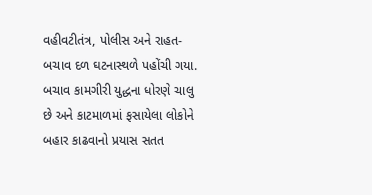વહીવટીતંત્ર, પોલીસ અને રાહત-બચાવ દળ ઘટનાસ્થળે પહોંચી ગયા. બચાવ કામગીરી યુદ્ધના ધોરણે ચાલુ છે અને કાટમાળમાં ફસાયેલા લોકોને બહાર કાઢવાનો પ્રયાસ સતત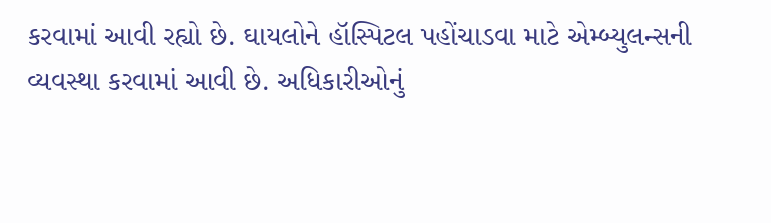કરવામાં આવી રહ્યો છે. ઘાયલોને હૉસ્પિટલ પહોંચાડવા માટે એમ્બ્યુલન્સની વ્યવસ્થા કરવામાં આવી છે. અધિકારીઓનું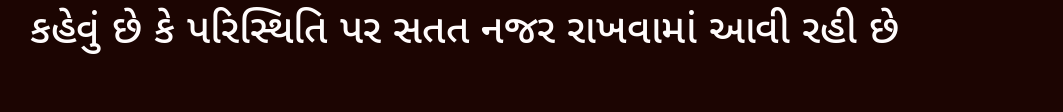કહેવું છે કે પરિસ્થિતિ પર સતત નજર રાખવામાં આવી રહી છે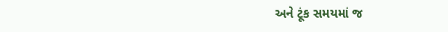અને ટૂંક સમયમાં જ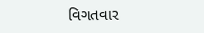વિગતવાર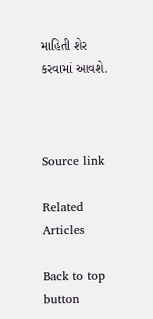માહિતી શેર કરવામાં આવશે.



Source link

Related Articles

Back to top button